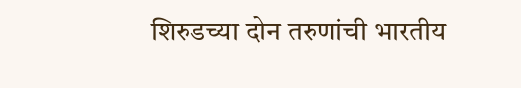शिरुडच्या दोन तरुणांची भारतीय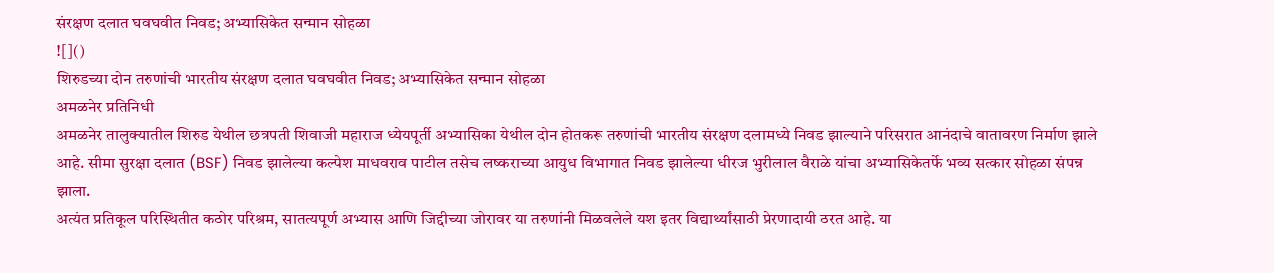संरक्षण दलात घवघवीत निवड; अभ्यासिकेत सन्मान सोहळा
![]()
शिरुडच्या दोन तरुणांची भारतीय संरक्षण दलात घवघवीत निवड; अभ्यासिकेत सन्मान सोहळा
अमळनेर प्रतिनिधी
अमळनेर तालुक्यातील शिरुड येथील छत्रपती शिवाजी महाराज ध्येयपूर्ती अभ्यासिका येथील दोन होतकरू तरुणांची भारतीय संरक्षण दलामध्ये निवड झाल्याने परिसरात आनंदाचे वातावरण निर्माण झाले आहे. सीमा सुरक्षा दलात (BSF) निवड झालेल्या कल्पेश माधवराव पाटील तसेच लष्कराच्या आयुध विभागात निवड झालेल्या धीरज भुरीलाल वैराळे यांचा अभ्यासिकेतर्फे भव्य सत्कार सोहळा संपन्न झाला.
अत्यंत प्रतिकूल परिस्थितीत कठोर परिश्रम, सातत्यपूर्ण अभ्यास आणि जिद्दीच्या जोरावर या तरुणांनी मिळवलेले यश इतर विद्यार्थ्यांसाठी प्रेरणादायी ठरत आहे. या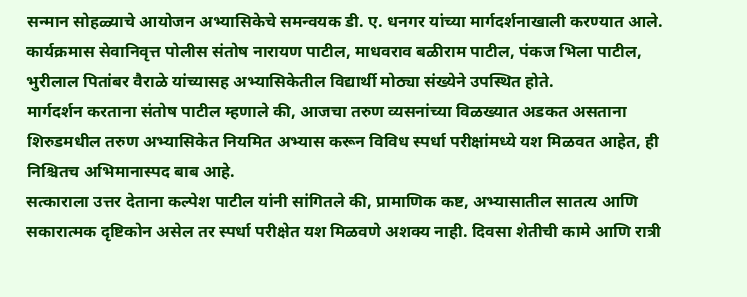सन्मान सोहळ्याचे आयोजन अभ्यासिकेचे समन्वयक डी. ए. धनगर यांच्या मार्गदर्शनाखाली करण्यात आले.
कार्यक्रमास सेवानिवृत्त पोलीस संतोष नारायण पाटील, माधवराव बळीराम पाटील, पंकज भिला पाटील, भुरीलाल पितांबर वैराळे यांच्यासह अभ्यासिकेतील विद्यार्थी मोठ्या संख्येने उपस्थित होते.
मार्गदर्शन करताना संतोष पाटील म्हणाले की, आजचा तरुण व्यसनांच्या विळख्यात अडकत असताना शिरुडमधील तरुण अभ्यासिकेत नियमित अभ्यास करून विविध स्पर्धा परीक्षांमध्ये यश मिळवत आहेत, ही निश्चितच अभिमानास्पद बाब आहे.
सत्काराला उत्तर देताना कल्पेश पाटील यांनी सांगितले की, प्रामाणिक कष्ट, अभ्यासातील सातत्य आणि सकारात्मक दृष्टिकोन असेल तर स्पर्धा परीक्षेत यश मिळवणे अशक्य नाही. दिवसा शेतीची कामे आणि रात्री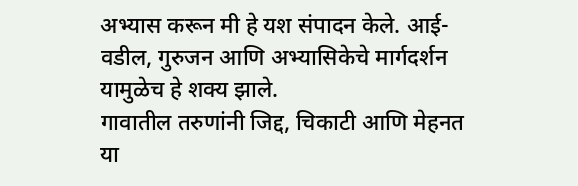अभ्यास करून मी हे यश संपादन केले. आई-वडील, गुरुजन आणि अभ्यासिकेचे मार्गदर्शन यामुळेच हे शक्य झाले.
गावातील तरुणांनी जिद्द, चिकाटी आणि मेहनत या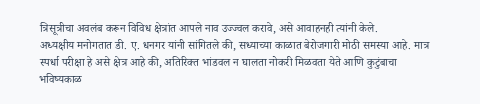त्रिसूत्रीचा अवलंब करून विविध क्षेत्रांत आपले नाव उज्ज्वल करावे, असे आवाहनही त्यांनी केले.
अध्यक्षीय मनोगतात डी. ए. धनगर यांनी सांगितले की, सध्याच्या काळात बेरोजगारी मोठी समस्या आहे. मात्र स्पर्धा परीक्षा हे असे क्षेत्र आहे की, अतिरिक्त भांडवल न घालता नोकरी मिळवता येते आणि कुटुंबाचा भविष्यकाळ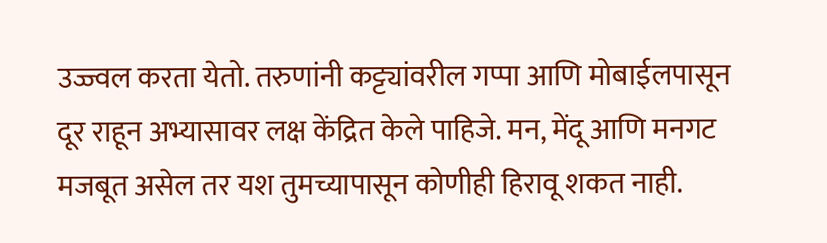उज्ज्वल करता येतो. तरुणांनी कट्ट्यांवरील गप्पा आणि मोबाईलपासून दूर राहून अभ्यासावर लक्ष केंद्रित केले पाहिजे. मन, मेंदू आणि मनगट मजबूत असेल तर यश तुमच्यापासून कोणीही हिरावू शकत नाही.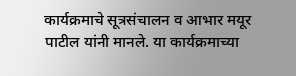कार्यक्रमाचे सूत्रसंचालन व आभार मयूर पाटील यांनी मानले. या कार्यक्रमाच्या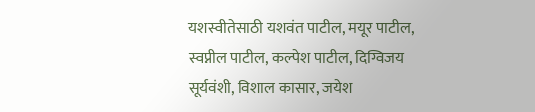यशस्वीतेसाठी यशवंत पाटील, मयूर पाटील, स्वप्नील पाटील, कल्पेश पाटील, दिग्विजय सूर्यवंशी, विशाल कासार, जयेश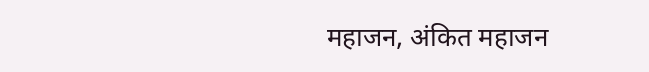महाजन, अंकित महाजन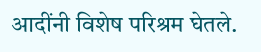आदींनी विशेष परिश्रम घेतले.